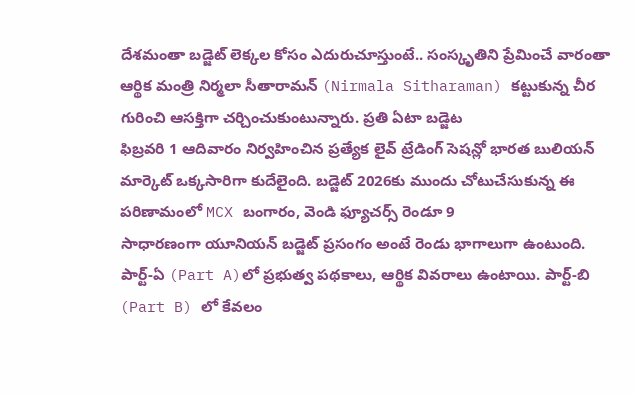దేశమంతా బడ్జెట్ లెక్కల కోసం ఎదురుచూస్తుంటే.. సంస్కృతిని ప్రేమించే వారంతా ఆర్థిక మంత్రి నిర్మలా సీతారామన్ (Nirmala Sitharaman) కట్టుకున్న చీర గురించి ఆసక్తిగా చర్చించుకుంటున్నారు. ప్రతి ఏటా బడ్జెట
ఫిబ్రవరి 1 ఆదివారం నిర్వహించిన ప్రత్యేక లైవ్ ట్రేడింగ్ సెషన్లో భారత బులియన్ మార్కెట్ ఒక్కసారిగా కుదేలైంది. బడ్జెట్ 2026కు ముందు చోటుచేసుకున్న ఈ పరిణామంలో MCX బంగారం, వెండి ఫ్యూచర్స్ రెండూ 9
సాధారణంగా యూనియన్ బడ్జెట్ ప్రసంగం అంటే రెండు భాగాలుగా ఉంటుంది. పార్ట్-ఏ (Part A)లో ప్రభుత్వ పథకాలు, ఆర్థిక వివరాలు ఉంటాయి. పార్ట్-బి (Part B) లో కేవలం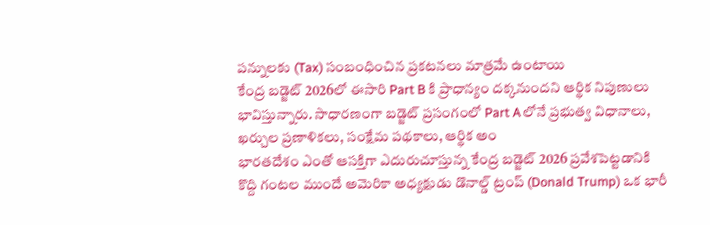పన్నులకు (Tax) సంబంధించిన ప్రకటనలు మాత్రమే ఉంటాయి
కేంద్ర బడ్జెట్ 2026లో ఈసారి Part B కి ప్రాధాన్యం దక్కనుందని ఆర్థిక నిపుణులు భావిస్తున్నారు. సాధారణంగా బడ్జెట్ ప్రసంగంలో Part Aలోనే ప్రభుత్వ విధానాలు, ఖర్చుల ప్రణాళికలు, సంక్షేమ పథకాలు, ఆర్థిక అం
భారతదేశం ఎంతో ఆసక్తిగా ఎదురుచూస్తున్న కేంద్ర బడ్జెట్ 2026 ప్రవేశపెట్టడానికి కొద్ది గంటల ముందే అమెరికా అధ్యక్షుడు డొనాల్డ్ ట్రంప్ (Donald Trump) ఒక భారీ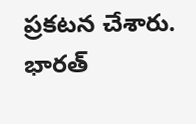ప్రకటన చేశారు. భారత్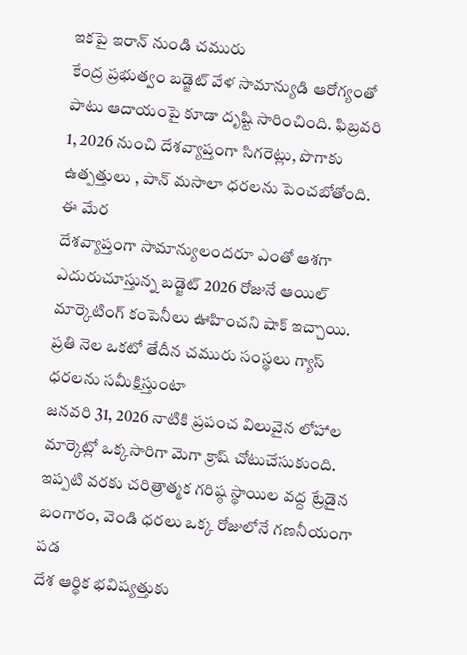ఇకపై ఇరాన్ నుండి చమురు
కేంద్ర ప్రభుత్వం బడ్జెట్ వేళ సామాన్యుడి ఆరోగ్యంతో పాటు ఆదాయంపై కూడా దృష్టి సారించింది. ఫిబ్రవరి 1, 2026 నుంచి దేశవ్యాప్తంగా సిగరెట్లు, పొగాకు ఉత్పత్తులు , పాన్ మసాలా ధరలను పెంచబోతోంది. ఈ మేర
దేశవ్యాప్తంగా సామాన్యులందరూ ఎంతో ఆశగా ఎదురుచూస్తున్న బడ్జెట్ 2026 రోజునే ఆయిల్ మార్కెటింగ్ కంపెనీలు ఊహించని షాక్ ఇచ్చాయి. ప్రతి నెల ఒకటో తేదీన చమురు సంస్థలు గ్యాస్ ధరలను సమీక్షిస్తుంటా
జనవరి 31, 2026 నాటికి ప్రపంచ విలువైన లోహాల మార్కెట్లో ఒక్కసారిగా మెగా క్రాష్ చోటుచేసుకుంది. ఇప్పటి వరకు చరిత్రాత్మక గరిష్ఠ స్థాయిల వద్ద ట్రేడైన బంగారం, వెండి ధరలు ఒక్క రోజులోనే గణనీయంగా పడ
దేశ ఆర్థిక భవిష్యత్తుకు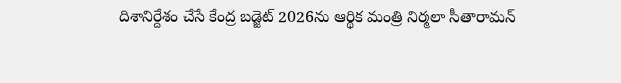దిశానిర్దేశం చేసే కేంద్ర బడ్జెట్ 2026ను ఆర్థిక మంత్రి నిర్మలా సీతారామన్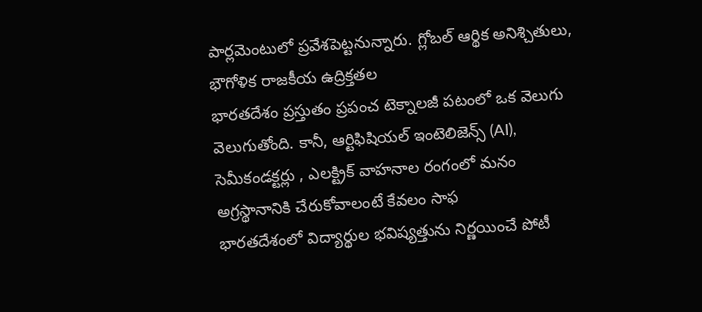పార్లమెంటులో ప్రవేశపెట్టనున్నారు. గ్లోబల్ ఆర్థిక అనిశ్చితులు, భౌగోళిక రాజకీయ ఉద్రిక్తతల
భారతదేశం ప్రస్తుతం ప్రపంచ టెక్నాలజీ పటంలో ఒక వెలుగు వెలుగుతోంది. కానీ, ఆర్టిఫిషియల్ ఇంటెలిజెన్స్ (AI), సెమీకండక్టర్లు , ఎలక్ట్రిక్ వాహనాల రంగంలో మనం అగ్రస్థానానికి చేరుకోవాలంటే కేవలం సాఫ
భారతదేశంలో విద్యార్థుల భవిష్యత్తును నిర్ణయించే పోటీ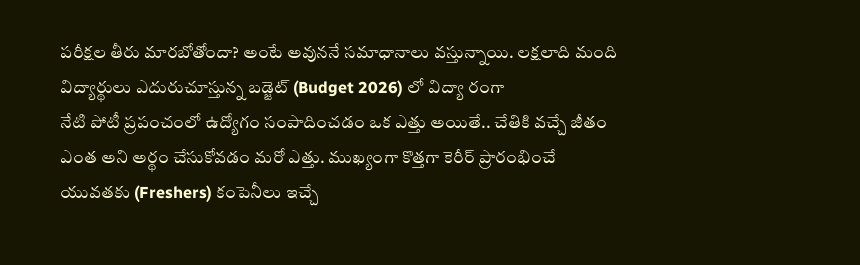పరీక్షల తీరు మారబోతోందా? అంటే అవుననే సమాధానాలు వస్తున్నాయి. లక్షలాది మంది విద్యార్థులు ఎదురుచూస్తున్న బడ్జెట్ (Budget 2026) లో విద్యా రంగా
నేటి పోటీ ప్రపంచంలో ఉద్యోగం సంపాదించడం ఒక ఎత్తు అయితే.. చేతికి వచ్చే జీతం ఎంత అని అర్థం చేసుకోవడం మరో ఎత్తు. ముఖ్యంగా కొత్తగా కెరీర్ ప్రారంభించే యువతకు (Freshers) కంపెనీలు ఇచ్చే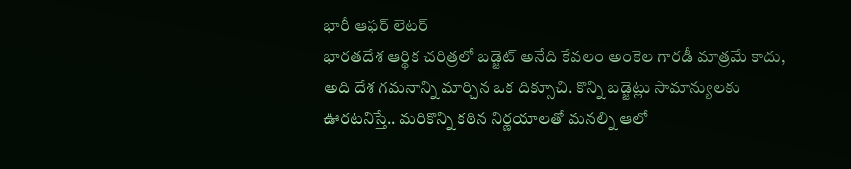భారీ ఆఫర్ లెటర్
భారతదేశ ఆర్థిక చరిత్రలో బడ్జెట్ అనేది కేవలం అంకెల గారడీ మాత్రమే కాదు, అది దేశ గమనాన్ని మార్చిన ఒక దిక్సూచి. కొన్ని బడ్జెట్లు సామాన్యులకు ఊరటనిస్తే.. మరికొన్ని కఠిన నిర్ణయాలతో మనల్ని ఆలో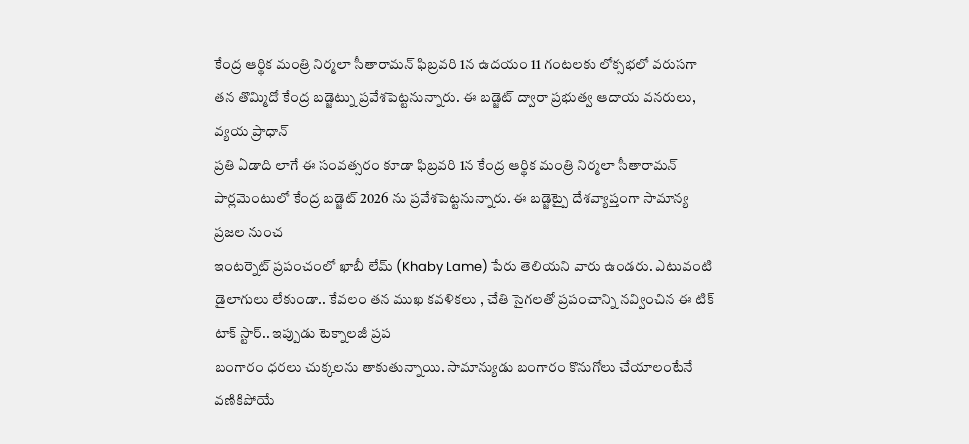కేంద్ర ఆర్థిక మంత్రి నిర్మలా సీతారామన్ ఫిబ్రవరి 1న ఉదయం 11 గంటలకు లోక్సభలో వరుసగా తన తొమ్మిదో కేంద్ర బడ్జెట్ను ప్రవేశపెట్టనున్నారు. ఈ బడ్జెట్ ద్వారా ప్రభుత్వ ఆదాయ వనరులు, వ్యయ ప్రాధాన్
ప్రతి ఏడాది లాగే ఈ సంవత్సరం కూడా ఫిబ్రవరి 1న కేంద్ర ఆర్థిక మంత్రి నిర్మలా సీతారామన్ పార్లమెంటులో కేంద్ర బడ్జెట్ 2026 ను ప్రవేశపెట్టనున్నారు. ఈ బడ్జెట్పై దేశవ్యాప్తంగా సామాన్య ప్రజల నుంచ
ఇంటర్నెట్ ప్రపంచంలో ఖాబీ లేమ్ (Khaby Lame) పేరు తెలియని వారు ఉండరు. ఎటువంటి డైలాగులు లేకుండా.. కేవలం తన ముఖ కవళికలు , చేతి సైగలతో ప్రపంచాన్ని నవ్వించిన ఈ టిక్ టాక్ స్టార్.. ఇప్పుడు టెక్నాలజీ ప్రప
బంగారం ధరలు చుక్కలను తాకుతున్నాయి. సామాన్యుడు బంగారం కొనుగోలు చేయాలంటేనే వణికిపోయే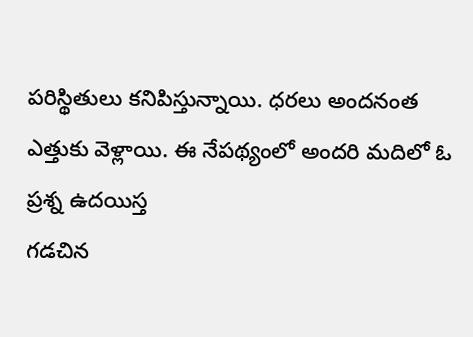పరిస్థితులు కనిపిస్తున్నాయి. ధరలు అందనంత ఎత్తుకు వెళ్లాయి. ఈ నేపథ్యంలో అందరి మదిలో ఓ ప్రశ్న ఉదయిస్త
గడచిన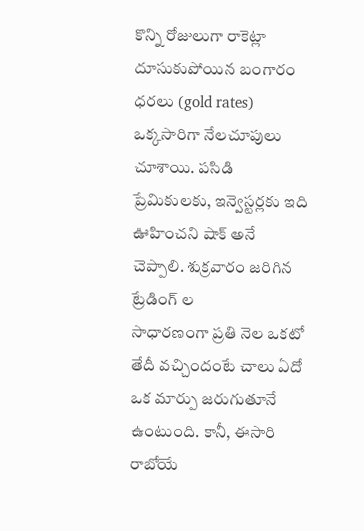కొన్ని రోజులుగా రాకెట్లా దూసుకుపోయిన బంగారం ధరలు (gold rates) ఒక్కసారిగా నేలచూపులు చూశాయి. పసిడి ప్రేమికులకు, ఇన్వెస్టర్లకు ఇది ఊహించని షాక్ అనే చెప్పాలి. శుక్రవారం జరిగిన ట్రేడింగ్ ల
సాధారణంగా ప్రతి నెల ఒకటో తేదీ వచ్చిందంటే చాలు ఏదో ఒక మార్పు జరుగుతూనే ఉంటుంది. కానీ, ఈసారి రాబోయే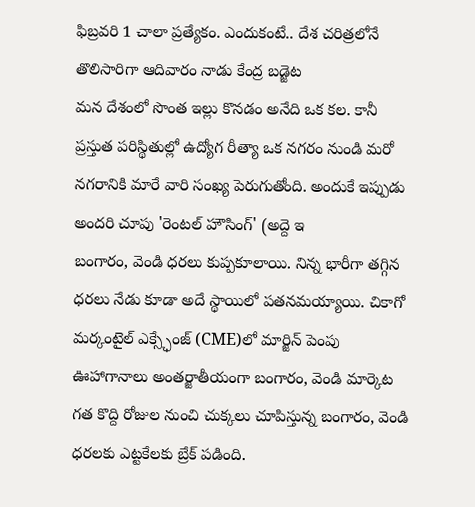ఫిబ్రవరి 1 చాలా ప్రత్యేకం. ఎందుకంటే.. దేశ చరిత్రలోనే తొలిసారిగా ఆదివారం నాడు కేంద్ర బడ్జెట
మన దేశంలో సొంత ఇల్లు కొనడం అనేది ఒక కల. కానీ ప్రస్తుత పరిస్థితుల్లో ఉద్యోగ రీత్యా ఒక నగరం నుండి మరో నగరానికి మారే వారి సంఖ్య పెరుగుతోంది. అందుకే ఇప్పుడు అందరి చూపు 'రెంటల్ హౌసింగ్' (అద్దె ఇ
బంగారం, వెండి ధరలు కుప్పకూలాయి. నిన్న భారీగా తగ్గిన ధరలు నేడు కూడా అదే స్థాయిలో పతనమయ్యాయి. చికాగో మర్కంటైల్ ఎక్స్ఛేంజ్ (CME)లో మార్జిన్ పెంపు ఊహాగానాలు అంతర్జాతీయంగా బంగారం, వెండి మార్కెట
గత కొద్ది రోజుల నుంచి చుక్కలు చూపిస్తున్న బంగారం, వెండి ధరలకు ఎట్టకేలకు బ్రేక్ పడింది.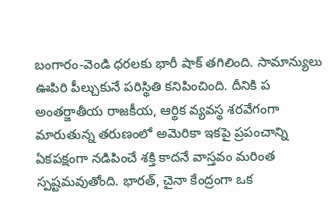బంగారం-వెండి ధరలకు భారీ షాక్ తగిలింది. సామాన్యులు ఊపిరి పీల్చుకునే పరిస్థితి కనిపించింది. దీనికి ప
అంతర్జాతీయ రాజకీయ, ఆర్థిక వ్యవస్థ శరవేగంగా మారుతున్న తరుణంలో అమెరికా ఇకపై ప్రపంచాన్ని ఏకపక్షంగా నడిపించే శక్తి కాదనే వాస్తవం మరింత స్పష్టమవుతోంది. భారత్, చైనా కేంద్రంగా ఒక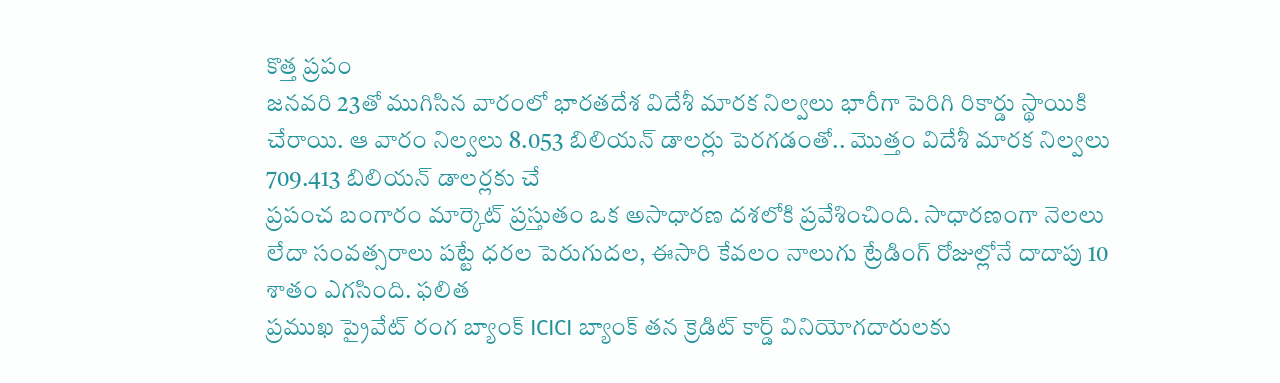కొత్త ప్రపం
జనవరి 23తో ముగిసిన వారంలో భారతదేశ విదేశీ మారక నిల్వలు భారీగా పెరిగి రికార్డు స్థాయికి చేరాయి. ఆ వారం నిల్వలు 8.053 బిలియన్ డాలర్లు పెరగడంతో.. మొత్తం విదేశీ మారక నిల్వలు 709.413 బిలియన్ డాలర్లకు చే
ప్రపంచ బంగారం మార్కెట్ ప్రస్తుతం ఒక అసాధారణ దశలోకి ప్రవేశించింది. సాధారణంగా నెలలు లేదా సంవత్సరాలు పట్టే ధరల పెరుగుదల, ఈసారి కేవలం నాలుగు ట్రేడింగ్ రోజుల్లోనే దాదాపు 10 శాతం ఎగసింది. ఫలిత
ప్రముఖ ప్రైవేట్ రంగ బ్యాంక్ ICICI బ్యాంక్ తన క్రెడిట్ కార్డ్ వినియోగదారులకు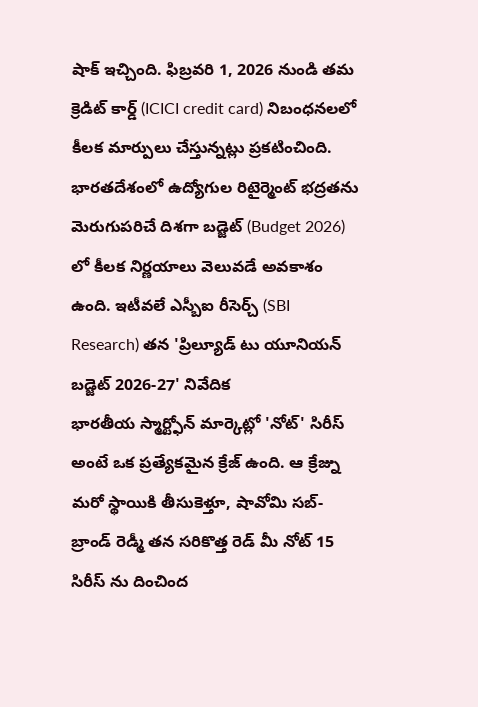షాక్ ఇచ్చింది. ఫిబ్రవరి 1, 2026 నుండి తమ క్రెడిట్ కార్డ్ (ICICI credit card) నిబంధనలలో కీలక మార్పులు చేస్తున్నట్లు ప్రకటించింది.
భారతదేశంలో ఉద్యోగుల రిటైర్మెంట్ భద్రతను మెరుగుపరిచే దిశగా బడ్జెట్ (Budget 2026) లో కీలక నిర్ణయాలు వెలువడే అవకాశం ఉంది. ఇటీవలే ఎస్బీఐ రీసెర్చ్ (SBI Research) తన 'ప్రిల్యూడ్ టు యూనియన్ బడ్జెట్ 2026-27' నివేదిక
భారతీయ స్మార్ట్ఫోన్ మార్కెట్లో 'నోట్' సిరీస్ అంటే ఒక ప్రత్యేకమైన క్రేజ్ ఉంది. ఆ క్రేజ్ను మరో స్థాయికి తీసుకెళ్తూ, షావోమి సబ్-బ్రాండ్ రెడ్మీ తన సరికొత్త రెడ్ మీ నోట్ 15 సిరీస్ ను దించింద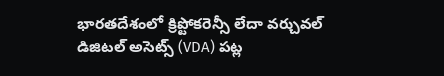భారతదేశంలో క్రిప్టోకరెన్సీ లేదా వర్చువల్ డిజిటల్ అసెట్స్ (VDA) పట్ల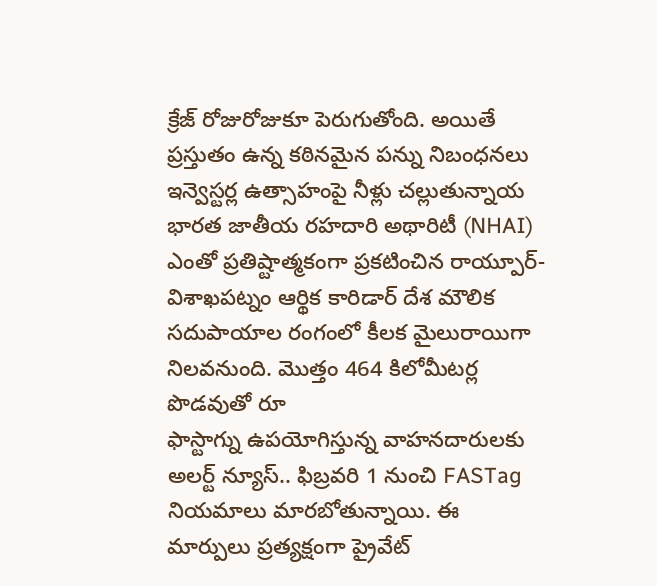క్రేజ్ రోజురోజుకూ పెరుగుతోంది. అయితే ప్రస్తుతం ఉన్న కఠినమైన పన్ను నిబంధనలు ఇన్వెస్టర్ల ఉత్సాహంపై నీళ్లు చల్లుతున్నాయ
భారత జాతీయ రహదారి అథారిటీ (NHAI) ఎంతో ప్రతిష్టాత్మకంగా ప్రకటించిన రాయ్పూర్-విశాఖపట్నం ఆర్థిక కారిడార్ దేశ మౌలిక సదుపాయాల రంగంలో కీలక మైలురాయిగా నిలవనుంది. మొత్తం 464 కిలోమీటర్ల పొడవుతో రూ
ఫాస్టాగ్ను ఉపయోగిస్తున్న వాహనదారులకు అలర్ట్ న్యూస్.. ఫిబ్రవరి 1 నుంచి FASTag నియమాలు మారబోతున్నాయి. ఈ మార్పులు ప్రత్యక్షంగా ప్రైవేట్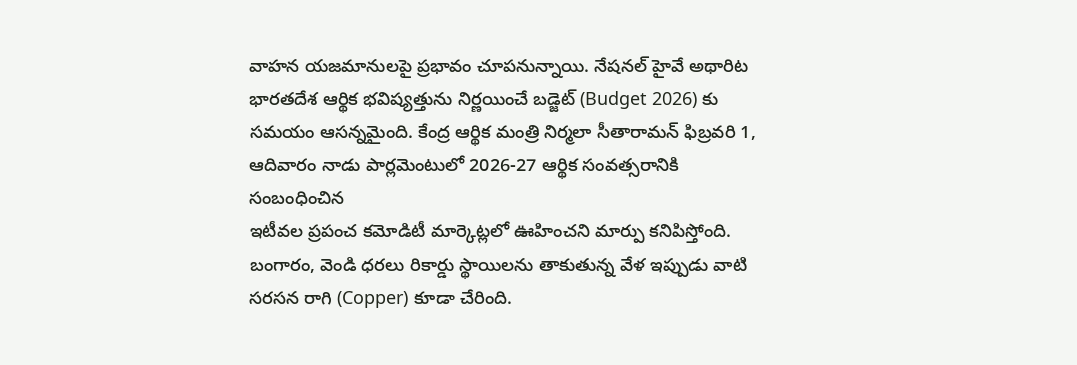వాహన యజమానులపై ప్రభావం చూపనున్నాయి. నేషనల్ హైవే అథారిట
భారతదేశ ఆర్థిక భవిష్యత్తును నిర్ణయించే బడ్జెట్ (Budget 2026) కు సమయం ఆసన్నమైంది. కేంద్ర ఆర్థిక మంత్రి నిర్మలా సీతారామన్ ఫిబ్రవరి 1, ఆదివారం నాడు పార్లమెంటులో 2026-27 ఆర్థిక సంవత్సరానికి సంబంధించిన
ఇటీవల ప్రపంచ కమోడిటీ మార్కెట్లలో ఊహించని మార్పు కనిపిస్తోంది. బంగారం, వెండి ధరలు రికార్డు స్థాయిలను తాకుతున్న వేళ ఇప్పుడు వాటి సరసన రాగి (Copper) కూడా చేరింది.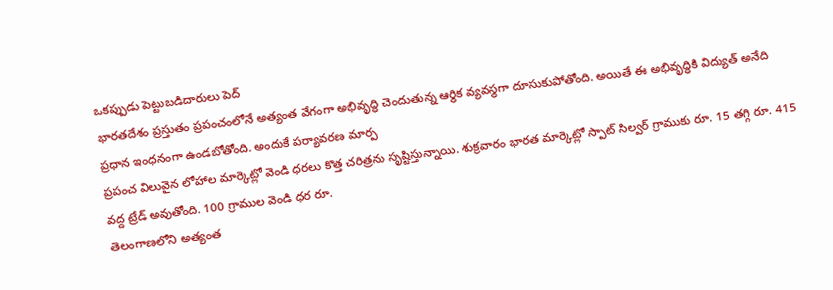ఒకప్పుడు పెట్టుబడిదారులు పెద్
భారతదేశం ప్రస్తుతం ప్రపంచంలోనే అత్యంత వేగంగా అభివృద్ధి చెందుతున్న ఆర్థిక వ్యవస్థగా దూసుకుపోతోంది. అయితే ఈ అభివృద్ధికి విద్యుత్ అనేది ప్రధాన ఇంధనంగా ఉండబోతోంది. అందుకే పర్యావరణ మార్ప
ప్రపంచ విలువైన లోహాల మార్కెట్లో వెండి ధరలు కొత్త చరిత్రను సృష్టిస్తున్నాయి. శుక్రవారం భారత మార్కెట్లో స్పాట్ సిల్వర్ గ్రాముకు రూ. 15 తగ్గి రూ. 415 వద్ద ట్రేడ్ అవుతోంది. 100 గ్రాముల వెండి ధర రూ.
తెలంగాణలోని అత్యంత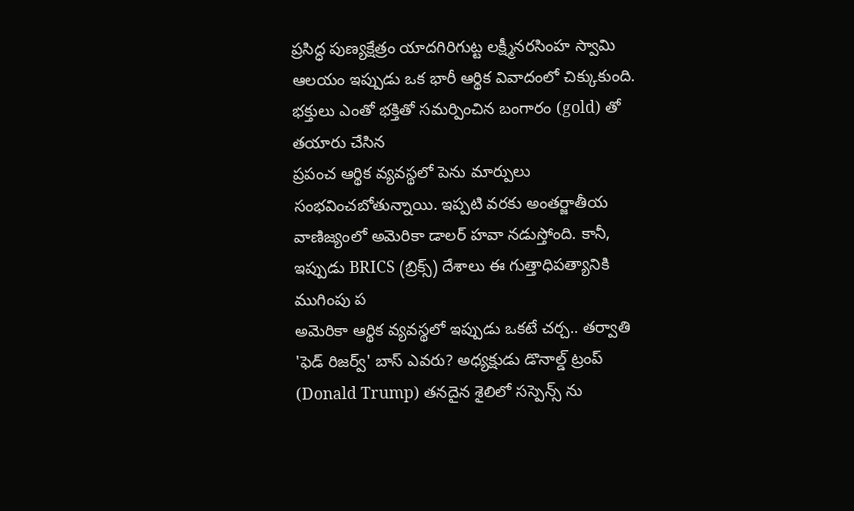ప్రసిద్ధ పుణ్యక్షేత్రం యాదగిరిగుట్ట లక్ష్మీనరసింహ స్వామి ఆలయం ఇప్పుడు ఒక భారీ ఆర్థిక వివాదంలో చిక్కుకుంది. భక్తులు ఎంతో భక్తితో సమర్పించిన బంగారం (gold) తో తయారు చేసిన
ప్రపంచ ఆర్థిక వ్యవస్థలో పెను మార్పులు సంభవించబోతున్నాయి. ఇప్పటి వరకు అంతర్జాతీయ వాణిజ్యంలో అమెరికా డాలర్ హవా నడుస్తోంది. కానీ, ఇప్పుడు BRICS (బ్రిక్స్) దేశాలు ఈ గుత్తాధిపత్యానికి ముగింపు ప
అమెరికా ఆర్థిక వ్యవస్థలో ఇప్పుడు ఒకటే చర్చ.. తర్వాతి 'ఫెడ్ రిజర్వ్' బాస్ ఎవరు? అధ్యక్షుడు డొనాల్డ్ ట్రంప్ (Donald Trump) తనదైన శైలిలో సస్పెన్స్ ను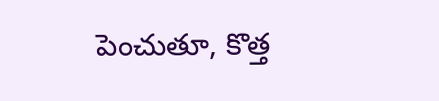పెంచుతూ, కొత్త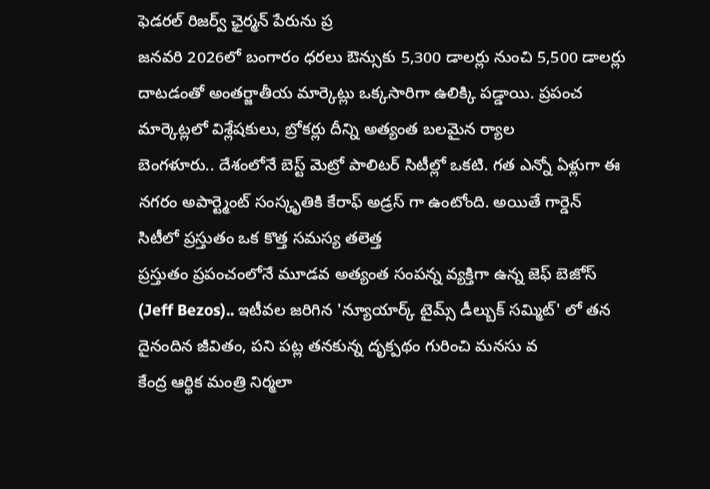ఫెడరల్ రిజర్వ్ ఛైర్మన్ పేరును ప్ర
జనవరి 2026లో బంగారం ధరలు ఔన్సుకు 5,300 డాలర్లు నుంచి 5,500 డాలర్లు దాటడంతో అంతర్జాతీయ మార్కెట్లు ఒక్కసారిగా ఉలిక్కి పడ్డాయి. ప్రపంచ మార్కెట్లలో విశ్లేషకులు, బ్రోకర్లు దీన్ని అత్యంత బలమైన ర్యాల
బెంగళూరు.. దేశంలోనే బెస్ట్ మెట్రో పాలిటర్ సిటీల్లో ఒకటి. గత ఎన్నో ఏళ్లుగా ఈ నగరం అపార్ట్మెంట్ సంస్కృతికి కేరాఫ్ అడ్రస్ గా ఉంటోంది. అయితే గార్డెన్ సిటీలో ప్రస్తుతం ఒక కొత్త సమస్య తలెత్త
ప్రస్తుతం ప్రపంచంలోనే మూడవ అత్యంత సంపన్న వ్యక్తిగా ఉన్న జెఫ్ బెజోస్ (Jeff Bezos).. ఇటీవల జరిగిన 'న్యూయార్క్ టైమ్స్ డీల్బుక్ సమ్మిట్' లో తన దైనందిన జీవితం, పని పట్ల తనకున్న దృక్పథం గురించి మనసు వ
కేంద్ర ఆర్థిక మంత్రి నిర్మలా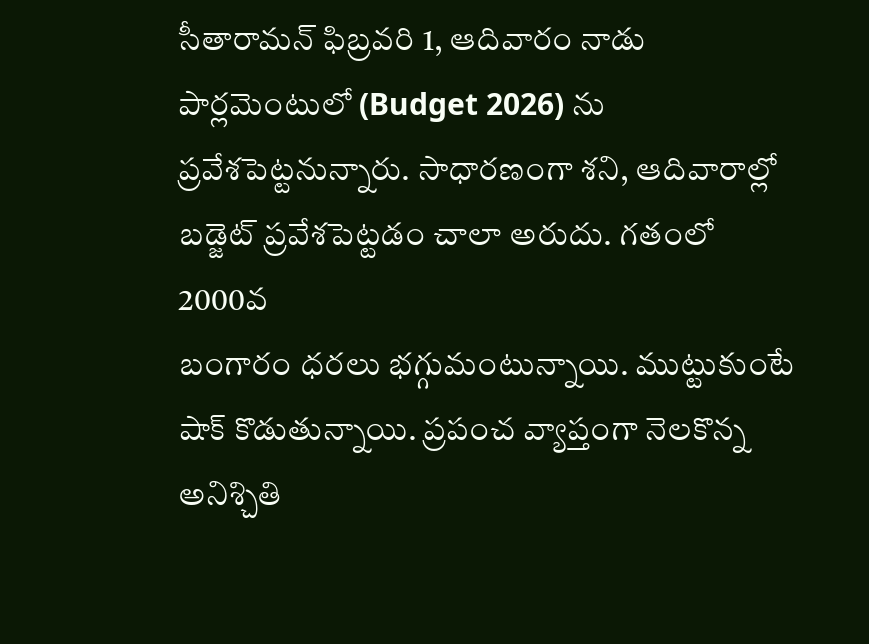సీతారామన్ ఫిబ్రవరి 1, ఆదివారం నాడు పార్లమెంటులో (Budget 2026) ను ప్రవేశపెట్టనున్నారు. సాధారణంగా శని, ఆదివారాల్లో బడ్జెట్ ప్రవేశపెట్టడం చాలా అరుదు. గతంలో 2000వ
బంగారం ధరలు భగ్గుమంటున్నాయి. ముట్టుకుంటే షాక్ కొడుతున్నాయి. ప్రపంచ వ్యాప్తంగా నెలకొన్న అనిశ్చితి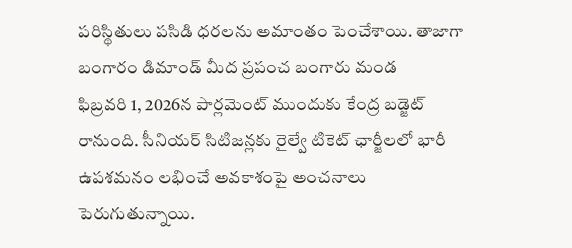పరిస్థితులు పసిడి ధరలను అమాంతం పెంచేశాయి. తాజాగా బంగారం డిమాండ్ మీద ప్రపంచ బంగారు మండ
ఫిబ్రవరి 1, 2026న పార్లమెంట్ ముందుకు కేంద్ర బడ్జెట్ రానుంది. సీనియర్ సిటిజన్లకు రైల్వే టికెట్ ఛార్జీలలో భారీ ఉపశమనం లభించే అవకాశంపై అంచనాలు పెరుగుతున్నాయి.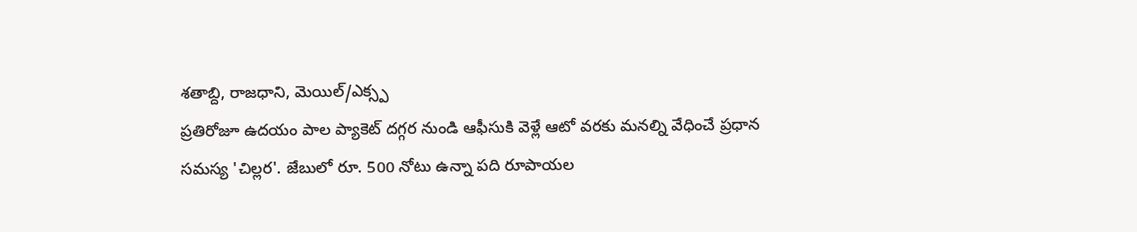శతాబ్ది, రాజధాని, మెయిల్/ఎక్స్ప
ప్రతిరోజూ ఉదయం పాల ప్యాకెట్ దగ్గర నుండి ఆఫీసుకి వెళ్లే ఆటో వరకు మనల్ని వేధించే ప్రధాన సమస్య 'చిల్లర'. జేబులో రూ. 500 నోటు ఉన్నా పది రూపాయల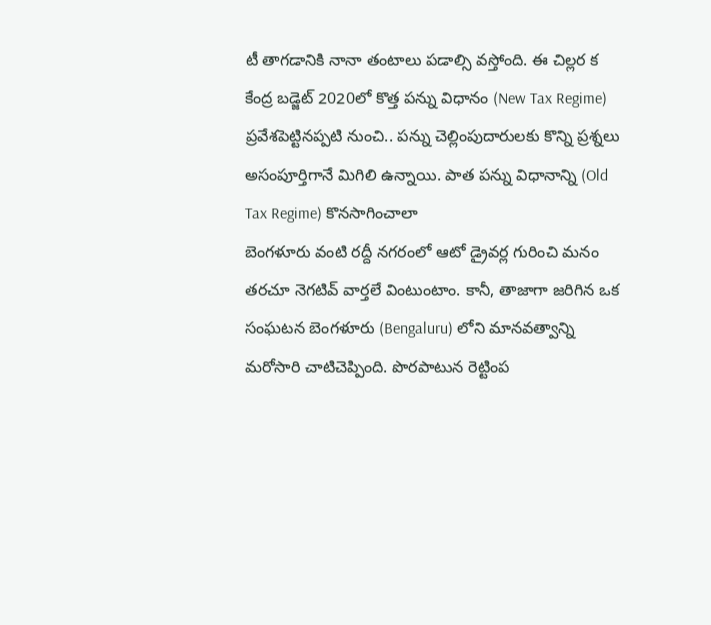టీ తాగడానికి నానా తంటాలు పడాల్సి వస్తోంది. ఈ చిల్లర క
కేంద్ర బడ్జెట్ 2020లో కొత్త పన్ను విధానం (New Tax Regime) ప్రవేశపెట్టినప్పటి నుంచి.. పన్ను చెల్లింపుదారులకు కొన్ని ప్రశ్నలు అసంపూర్తిగానే మిగిలి ఉన్నాయి. పాత పన్ను విధానాన్ని (Old Tax Regime) కొనసాగించాలా
బెంగళూరు వంటి రద్దీ నగరంలో ఆటో డ్రైవర్ల గురించి మనం తరచూ నెగటివ్ వార్తలే వింటుంటాం. కానీ, తాజాగా జరిగిన ఒక సంఘటన బెంగళూరు (Bengaluru) లోని మానవత్వాన్ని మరోసారి చాటిచెప్పింది. పొరపాటున రెట్టింప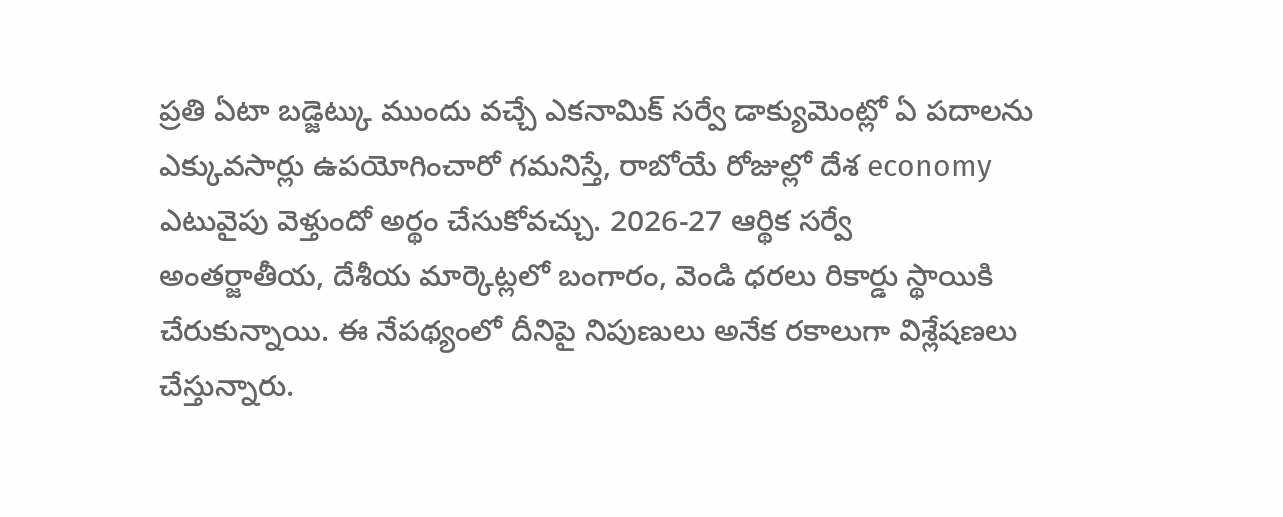ప్రతి ఏటా బడ్జెట్కు ముందు వచ్చే ఎకనామిక్ సర్వే డాక్యుమెంట్లో ఏ పదాలను ఎక్కువసార్లు ఉపయోగించారో గమనిస్తే, రాబోయే రోజుల్లో దేశ economy ఎటువైపు వెళ్తుందో అర్థం చేసుకోవచ్చు. 2026-27 ఆర్థిక సర్వే
అంతర్జాతీయ, దేశీయ మార్కెట్లలో బంగారం, వెండి ధరలు రికార్డు స్థాయికి చేరుకున్నాయి. ఈ నేపథ్యంలో దీనిపై నిపుణులు అనేక రకాలుగా విశ్లేషణలు చేస్తున్నారు.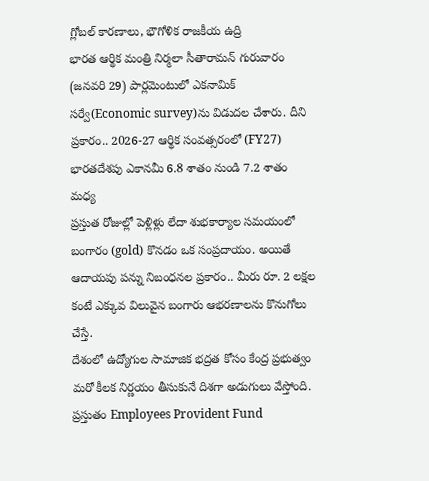గ్లోబల్ కారణాలు, భౌగోళిక రాజకీయ ఉద్రి
భారత ఆర్థిక మంత్రి నిర్మలా సీతారామన్ గురువారం (జనవరి 29) పార్లమెంటులో ఎకనామిక్ సర్వే(Economic survey)ను విడుదల చేశారు. దీని ప్రకారం.. 2026-27 ఆర్థిక సంవత్సరంలో (FY27) భారతదేశపు ఎకానమీ 6.8 శాతం నుండి 7.2 శాతం మధ్య
ప్రస్తుత రోజుల్లో పెళ్లిళ్లు లేదా శుభకార్యాల సమయంలో బంగారం (gold) కొనడం ఒక సంప్రదాయం. అయితే ఆదాయపు పన్ను నిబంధనల ప్రకారం.. మీరు రూ. 2 లక్షల కంటే ఎక్కువ విలువైన బంగారు ఆభరణాలను కొనుగోలు చేస్తే.
దేశంలో ఉద్యోగుల సామాజిక భద్రత కోసం కేంద్ర ప్రభుత్వం మరో కీలక నిర్ణయం తీసుకునే దిశగా అడుగులు వేస్తోంది. ప్రస్తుతం Employees Provident Fund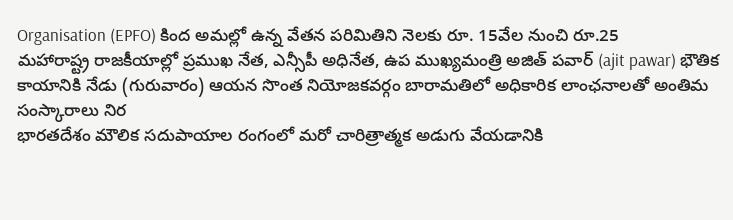Organisation (EPFO) కింద అమల్లో ఉన్న వేతన పరిమితిని నెలకు రూ. 15వేల నుంచి రూ.25
మహారాష్ట్ర రాజకీయాల్లో ప్రముఖ నేత, ఎన్సీపీ అధినేత, ఉప ముఖ్యమంత్రి అజిత్ పవార్ (ajit pawar) భౌతిక కాయానికి నేడు (గురువారం) ఆయన సొంత నియోజకవర్గం బారామతిలో అధికారిక లాంఛనాలతో అంతిమ సంస్కారాలు నిర
భారతదేశం మౌలిక సదుపాయాల రంగంలో మరో చారిత్రాత్మక అడుగు వేయడానికి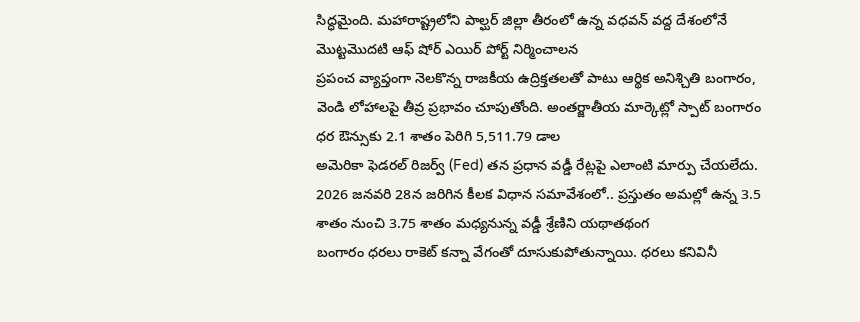సిద్ధమైంది. మహారాష్ట్రలోని పాల్ఘర్ జిల్లా తీరంలో ఉన్న వధవన్ వద్ద దేశంలోనే మొట్టమొదటి ఆఫ్ షోర్ ఎయిర్ పోర్ట్ నిర్మించాలన
ప్రపంచ వ్యాప్తంగా నెలకొన్న రాజకీయ ఉద్రిక్తతలతో పాటు ఆర్థిక అనిశ్చితి బంగారం, వెండి లోహాలపై తీవ్ర ప్రభావం చూపుతోంది. అంతర్జాతీయ మార్కెట్లో స్పాట్ బంగారం ధర ఔన్సుకు 2.1 శాతం పెరిగి 5,511.79 డాల
అమెరికా ఫెడరల్ రిజర్వ్ (Fed) తన ప్రధాన వడ్డీ రేట్లపై ఎలాంటి మార్పు చేయలేదు. 2026 జనవరి 28న జరిగిన కీలక విధాన సమావేశంలో.. ప్రస్తుతం అమల్లో ఉన్న 3.5 శాతం నుంచి 3.75 శాతం మధ్యనున్న వడ్డీ శ్రేణిని యథాతథంగ
బంగారం ధరలు రాకెట్ కన్నా వేగంతో దూసుకుపోతున్నాయి. ధరలు కనివినీ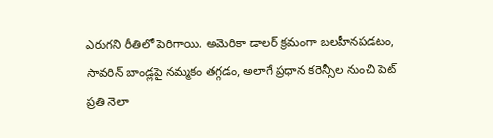ఎరుగని రీతిలో పెరిగాయి. అమెరికా డాలర్ క్రమంగా బలహీనపడటం, సావరిన్ బాండ్లపై నమ్మకం తగ్గడం, అలాగే ప్రధాన కరెన్సీల నుంచి పెట్
ప్రతి నెలా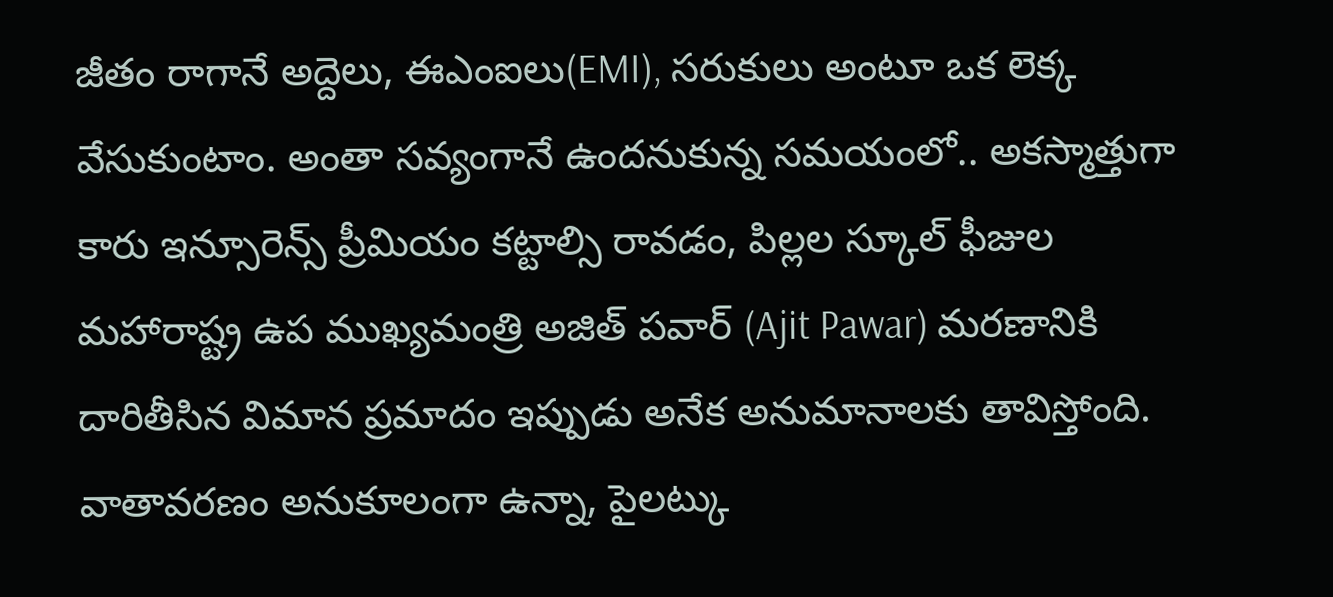జీతం రాగానే అద్దెలు, ఈఎంఐలు(EMI), సరుకులు అంటూ ఒక లెక్క వేసుకుంటాం. అంతా సవ్యంగానే ఉందనుకున్న సమయంలో.. అకస్మాత్తుగా కారు ఇన్సూరెన్స్ ప్రీమియం కట్టాల్సి రావడం, పిల్లల స్కూల్ ఫీజుల
మహారాష్ట్ర ఉప ముఖ్యమంత్రి అజిత్ పవార్ (Ajit Pawar) మరణానికి దారితీసిన విమాన ప్రమాదం ఇప్పుడు అనేక అనుమానాలకు తావిస్తోంది. వాతావరణం అనుకూలంగా ఉన్నా, పైలట్కు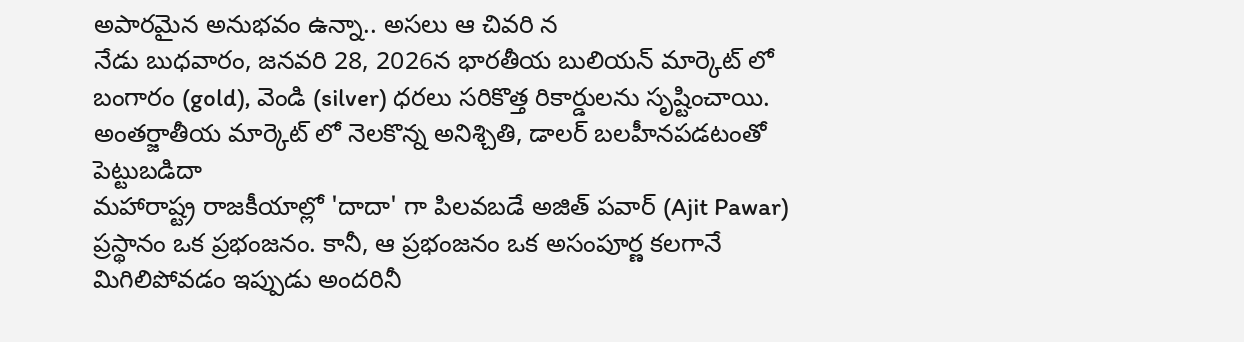అపారమైన అనుభవం ఉన్నా.. అసలు ఆ చివరి న
నేడు బుధవారం, జనవరి 28, 2026న భారతీయ బులియన్ మార్కెట్ లో బంగారం (gold), వెండి (silver) ధరలు సరికొత్త రికార్డులను సృష్టించాయి. అంతర్జాతీయ మార్కెట్ లో నెలకొన్న అనిశ్చితి, డాలర్ బలహీనపడటంతో పెట్టుబడిదా
మహారాష్ట్ర రాజకీయాల్లో 'దాదా' గా పిలవబడే అజిత్ పవార్ (Ajit Pawar) ప్రస్థానం ఒక ప్రభంజనం. కానీ, ఆ ప్రభంజనం ఒక అసంపూర్ణ కలగానే మిగిలిపోవడం ఇప్పుడు అందరినీ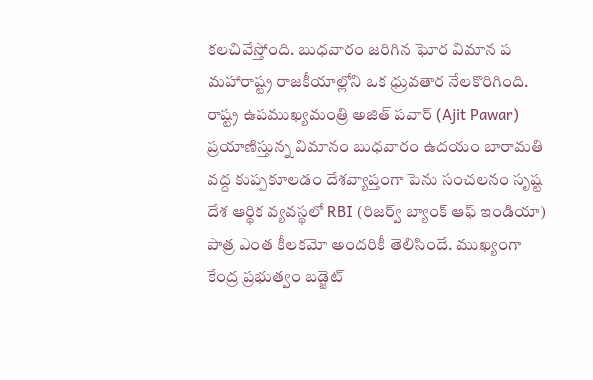కలచివేస్తోంది. బుధవారం జరిగిన ఘోర విమాన ప
మహారాష్ట్ర రాజకీయాల్లోని ఒక ధ్రువతార నేలకొరిగింది. రాష్ట్ర ఉపముఖ్యమంత్రి అజిత్ పవార్ (Ajit Pawar) ప్రయాణిస్తున్న విమానం బుధవారం ఉదయం బారామతి వద్ద కుప్పకూలడం దేశవ్యాప్తంగా పెను సంచలనం సృష్ట
దేశ ఆర్థిక వ్యవస్థలో RBI (రిజర్వ్ బ్యాంక్ ఆఫ్ ఇండియా) పాత్ర ఎంత కీలకమో అందరికీ తెలిసిందే. ముఖ్యంగా కేంద్ర ప్రభుత్వం బడ్జెట్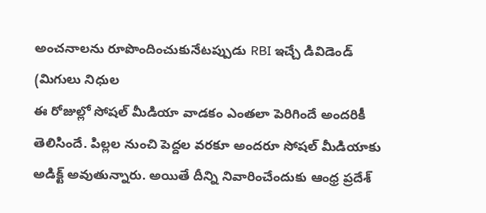అంచనాలను రూపొందించుకునేటప్పుడు RBI ఇచ్చే డివిడెండ్ (మిగులు నిధుల
ఈ రోజుల్లో సోషల్ మీడియా వాడకం ఎంతలా పెరిగిందే అందరికీ తెలిసిందే. పిల్లల నుంచి పెద్దల వరకూ అందరూ సోషల్ మీడియాకు అడిక్ట్ అవుతున్నారు. అయితే దీన్ని నివారించేందుకు ఆంధ్ర ప్రదేశ్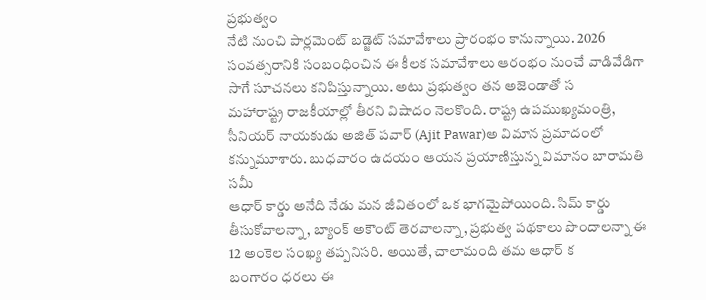ప్రభుత్వం
నేటి నుంచి పార్లమెంట్ బడ్జెట్ సమావేశాలు ప్రారంభం కానున్నాయి. 2026 సంవత్సరానికి సంబంధించిన ఈ కీలక సమావేశాలు ఆరంభం నుంచే వాడివేడిగా సాగే సూచనలు కనిపిస్తున్నాయి. అటు ప్రభుత్వం తన అజెండాతో స
మహారాష్ట్ర రాజకీయాల్లో తీరని విషాదం నెలకొంది. రాష్ట్ర ఉపముఖ్యమంత్రి, సీనియర్ నాయకుడు అజిత్ పవార్ (Ajit Pawar)అ విమాన ప్రమాదంలో కన్నుమూశారు. బుధవారం ఉదయం ఆయన ప్రయాణిస్తున్న విమానం బారామతి సమీ
ఆధార్ కార్డు అనేది నేడు మన జీవితంలో ఒక భాగమైపోయింది. సిమ్ కార్డు తీసుకోవాలన్నా, బ్యాంక్ అకౌంట్ తెరవాలన్నా, ప్రభుత్వ పథకాలు పొందాలన్నా ఈ 12 అంకెల సంఖ్య తప్పనిసరి. అయితే, చాలామంది తమ ఆధార్ క
బంగారం ధరలు ఈ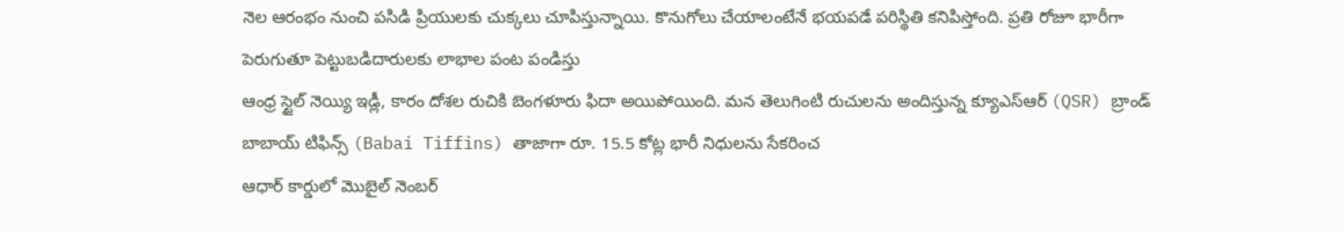నెల ఆరంభం నుంచి పసిడి ప్రియులకు చుక్కలు చూపిస్తున్నాయి. కొనుగోలు చేయాలంటేనే భయపడే పరిస్థితి కనిపిస్తోంది. ప్రతి రోజూ భారీగా పెరుగుతూ పెట్టుబడిదారులకు లాభాల పంట పండిస్తు
ఆంధ్ర స్టైల్ నెయ్యి ఇడ్లీ, కారం దోశల రుచికి బెంగళూరు ఫిదా అయిపోయింది. మన తెలుగింటి రుచులను అందిస్తున్న క్యూఎస్ఆర్ (QSR) బ్రాండ్ బాబాయ్ టిఫిన్స్ (Babai Tiffins) తాజాగా రూ. 15.5 కోట్ల భారీ నిధులను సేకరించ
ఆధార్ కార్డులో మొబైల్ నెంబర్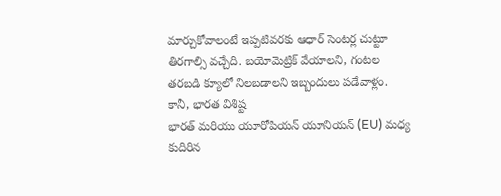మార్చుకోవాలంటే ఇప్పటివరకు ఆధార్ సెంటర్ల చుట్టూ తిరగాల్సి వచ్చేది. బయోమెట్రిక్ వేయాలని, గంటల తరబడి క్యూలో నిలబడాలని ఇబ్బందులు పడేవాళ్లం. కానీ, భారత విశిష్ట
భారత్ మరియు యూరోపియన్ యూనియన్ (EU) మధ్య కుదిరిన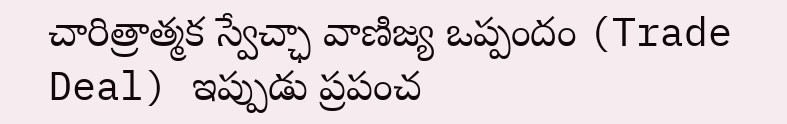చారిత్రాత్మక స్వేచ్ఛా వాణిజ్య ఒప్పందం (Trade Deal) ఇప్పుడు ప్రపంచ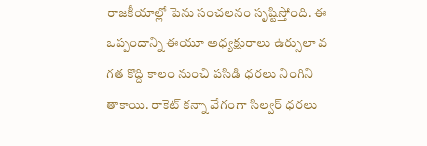రాజకీయాల్లో పెను సంచలనం సృష్టిస్తోంది. ఈ ఒప్పందాన్ని ఈయూ అధ్యక్షురాలు ఉర్సులా వ
గత కొద్ది కాలం నుంచి పసిడి ధరలు నింగిని తాకాయి. రాకెట్ కన్నా వేగంగా సిల్వర్ ధరలు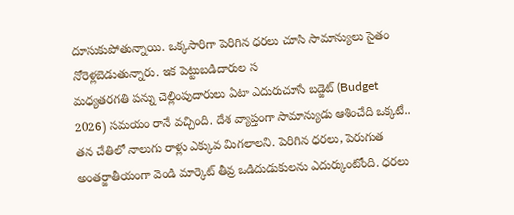దూసుకుపోతున్నాయి. ఒక్కసారిగా పెరిగిన ధరలు చూసి సామాన్యులు సైతం నోరెళ్లబెడుతున్నారు. ఇక పెట్టుబడిదారుల స
మధ్యతరగతి పన్ను చెల్లింపుదారులు ఏటా ఎదురుచూసే బడ్జెట్ (Budget 2026) సమయం రానే వచ్చింది. దేశ వ్యాప్తంగా సామాన్యుడు ఆశించేది ఒక్కటే.. తన చేతిలో నాలుగు రాళ్లు ఎక్కువ మిగలాలని. పెరిగిన ధరలు, పెరుగుత
అంతర్జాతీయంగా వెండి మార్కెట్ తీవ్ర ఒడిదుడుకులను ఎదుర్కుంటోంది. ధరలు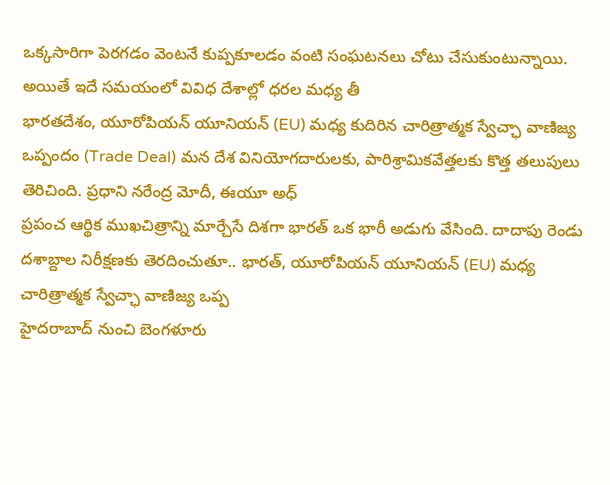ఒక్కసారిగా పెరగడం వెంటనే కుప్పకూలడం వంటి సంఘటనలు చోటు చేసుకుంటున్నాయి. అయితే ఇదే సమయంలో వివిధ దేశాల్లో ధరల మధ్య తీ
భారతదేశం, యూరోపియన్ యూనియన్ (EU) మధ్య కుదిరిన చారిత్రాత్మక స్వేచ్ఛా వాణిజ్య ఒప్పందం (Trade Deal) మన దేశ వినియోగదారులకు, పారిశ్రామికవేత్తలకు కొత్త తలుపులు తెరిచింది. ప్రధాని నరేంద్ర మోదీ, ఈయూ అధ్
ప్రపంచ ఆర్థిక ముఖచిత్రాన్ని మార్చేసే దిశగా భారత్ ఒక భారీ అడుగు వేసింది. దాదాపు రెండు దశాబ్దాల నిరీక్షణకు తెరదించుతూ.. భారత్, యూరోపియన్ యూనియన్ (EU) మధ్య చారిత్రాత్మక స్వేచ్ఛా వాణిజ్య ఒప్ప
హైదరాబాద్ నుంచి బెంగళూరు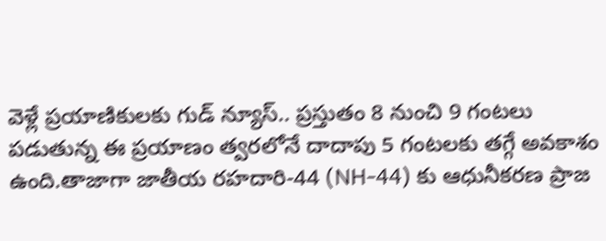వెళ్లే ప్రయాణికులకు గుడ్ న్యూస్.. ప్రస్తుతం 8 నుంచి 9 గంటలు పడుతున్న ఈ ప్రయాణం త్వరలోనే దాదాపు 5 గంటలకు తగ్గే అవకాశం ఉంది.తాజాగా జాతీయ రహదారి-44 (NH-44) కు ఆధునీకరణ ప్రాజ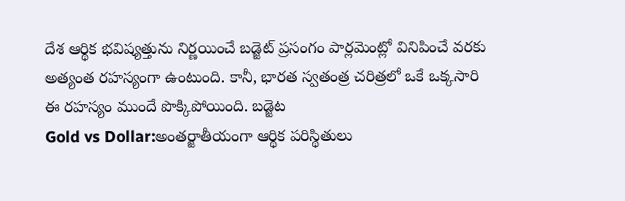దేశ ఆర్థిక భవిష్యత్తును నిర్ణయించే బడ్జెట్ ప్రసంగం పార్లమెంట్లో వినిపించే వరకు అత్యంత రహస్యంగా ఉంటుంది. కానీ, భారత స్వతంత్ర చరిత్రలో ఒకే ఒక్కసారి ఈ రహస్యం ముందే పొక్కిపోయింది. బడ్జెట
Gold vs Dollar:అంతర్జాతీయంగా ఆర్థిక పరిస్థితులు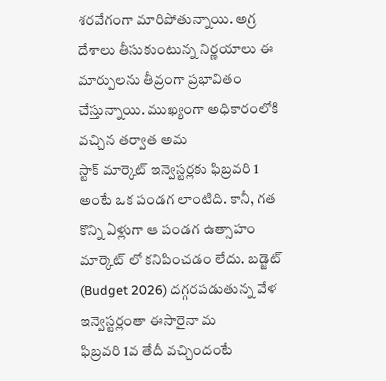శరవేగంగా మారిపోతున్నాయి. అగ్ర దేశాలు తీసుకుంటున్న నిర్ణయాలు ఈ మార్పులను తీవ్రంగా ప్రభావితం చేస్తున్నాయి. ముఖ్యంగా అధికారంలోకి వచ్చిన తర్వాత అమ
స్టాక్ మార్కెట్ ఇన్వెస్టర్లకు ఫిబ్రవరి 1 అంటే ఒక పండగ లాంటిది. కానీ, గత కొన్ని ఏళ్లుగా ఆ పండగ ఉత్సాహం మార్కెట్ లో కనిపించడం లేదు. బడ్జెట్ (Budget 2026) దగ్గరపడుతున్న వేళ ఇన్వెస్టర్లంతా ఈసారైనా మ
ఫిబ్రవరి 1వ తేదీ వచ్చిందంటే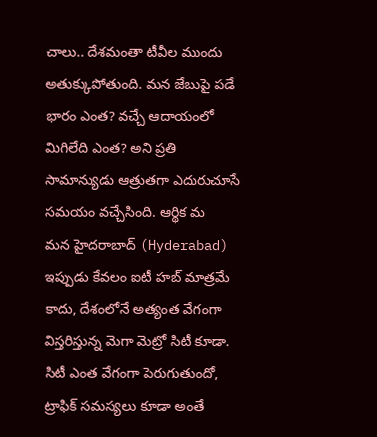చాలు.. దేశమంతా టీవీల ముందు అతుక్కుపోతుంది. మన జేబుపై పడే భారం ఎంత? వచ్చే ఆదాయంలో మిగిలేది ఎంత? అని ప్రతి సామాన్యుడు ఆత్రుతగా ఎదురుచూసే సమయం వచ్చేసింది. ఆర్థిక మ
మన హైదరాబాద్ (Hyderabad) ఇప్పుడు కేవలం ఐటీ హబ్ మాత్రమే కాదు, దేశంలోనే అత్యంత వేగంగా విస్తరిస్తున్న మెగా మెట్రో సిటీ కూడా. సిటీ ఎంత వేగంగా పెరుగుతుందో, ట్రాఫిక్ సమస్యలు కూడా అంతే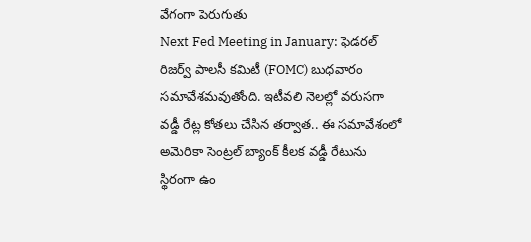వేగంగా పెరుగుతు
Next Fed Meeting in January: ఫెడరల్ రిజర్వ్ పాలసీ కమిటీ (FOMC) బుధవారం సమావేశమవుతోంది. ఇటీవలి నెలల్లో వరుసగా వడ్డీ రేట్ల కోతలు చేసిన తర్వాత.. ఈ సమావేశంలో అమెరికా సెంట్రల్ బ్యాంక్ కీలక వడ్డీ రేటును స్థిరంగా ఉం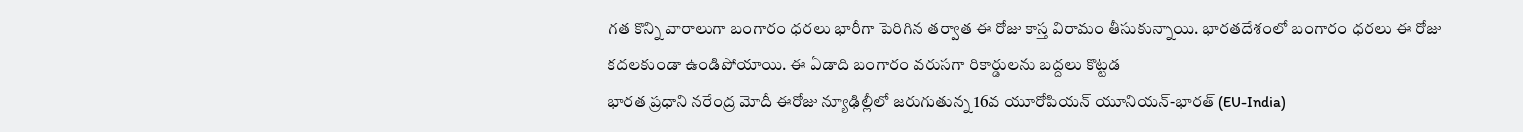గత కొన్ని వారాలుగా బంగారం ధరలు భారీగా పెరిగిన తర్వాత ఈ రోజు కాస్త విరామం తీసుకున్నాయి. భారతదేశంలో బంగారం ధరలు ఈ రోజు కదలకుండా ఉండిపోయాయి. ఈ ఏడాది బంగారం వరుసగా రికార్డులను బద్దలు కొట్టడ
భారత ప్రధాని నరేంద్ర మోదీ ఈరోజు న్యూఢిల్లీలో జరుగుతున్న 16వ యూరోపియన్ యూనియన్-భారత్ (EU-India)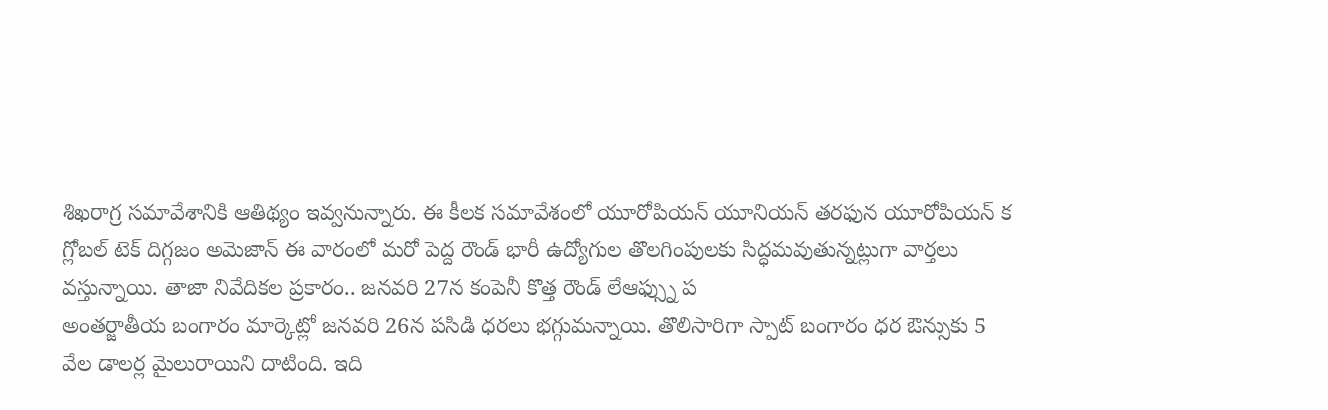శిఖరాగ్ర సమావేశానికి ఆతిథ్యం ఇవ్వనున్నారు. ఈ కీలక సమావేశంలో యూరోపియన్ యూనియన్ తరఫున యూరోపియన్ క
గ్లోబల్ టెక్ దిగ్గజం అమెజాన్ ఈ వారంలో మరో పెద్ద రౌండ్ భారీ ఉద్యోగుల తొలగింపులకు సిద్ధమవుతున్నట్లుగా వార్తలు వస్తున్నాయి. తాజా నివేదికల ప్రకారం.. జనవరి 27న కంపెనీ కొత్త రౌండ్ లేఆఫ్స్ను ప
అంతర్జాతీయ బంగారం మార్కెట్లో జనవరి 26న పసిడి ధరలు భగ్గుమన్నాయి. తొలిసారిగా స్పాట్ బంగారం ధర ఔన్సుకు 5 వేల డాలర్ల మైలురాయిని దాటింది. ఇది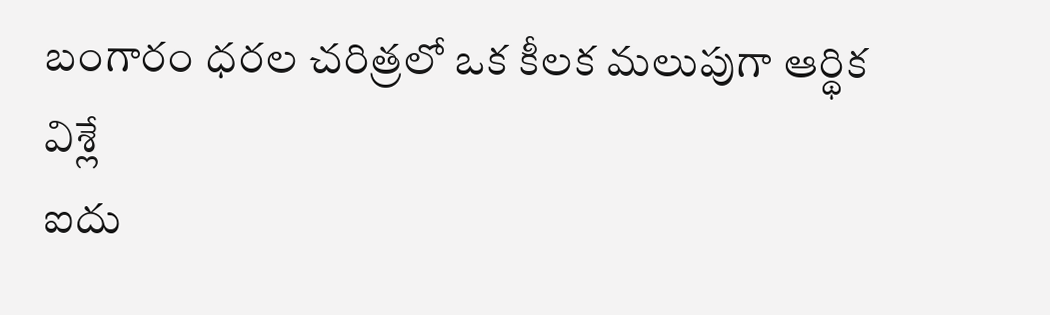బంగారం ధరల చరిత్రలో ఒక కీలక మలుపుగా ఆర్థిక విశ్లే
ఐదు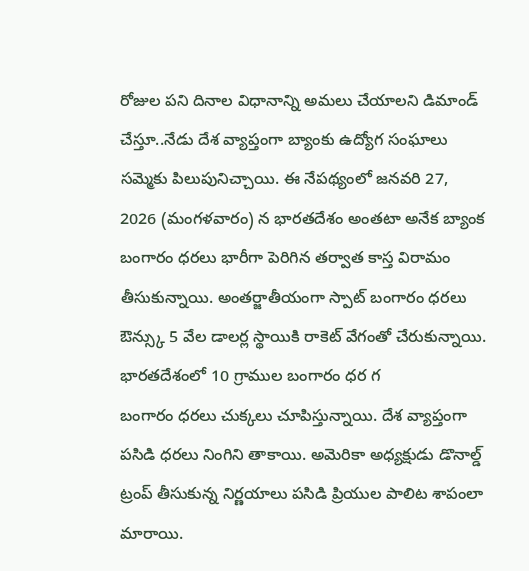రోజుల పని దినాల విధానాన్ని అమలు చేయాలని డిమాండ్ చేస్తూ..నేడు దేశ వ్యాప్తంగా బ్యాంకు ఉద్యోగ సంఘాలు సమ్మెకు పిలుపునిచ్చాయి. ఈ నేపథ్యంలో జనవరి 27, 2026 (మంగళవారం) న భారతదేశం అంతటా అనేక బ్యాంక
బంగారం ధరలు భారీగా పెరిగిన తర్వాత కాస్త విరామం తీసుకున్నాయి. అంతర్జాతీయంగా స్పాట్ బంగారం ధరలు ఔన్స్కు 5 వేల డాలర్ల స్థాయికి రాకెట్ వేగంతో చేరుకున్నాయి. భారతదేశంలో 10 గ్రాముల బంగారం ధర గ
బంగారం ధరలు చుక్కలు చూపిస్తున్నాయి. దేశ వ్యాప్తంగా పసిడి ధరలు నింగిని తాకాయి. అమెరికా అధ్యక్షుడు డొనాల్డ్ ట్రంప్ తీసుకున్న నిర్ణయాలు పసిడి ప్రియుల పాలిట శాపంలా మారాయి.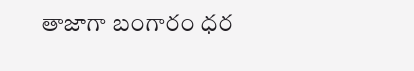తాజాగా బంగారం ధర